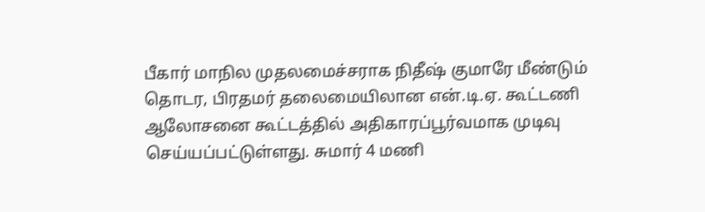பீகார் மாநில முதலமைச்சராக நிதீஷ் குமாரே மீண்டும் தொடர, பிரதமர் தலைமையிலான என்.டி.ஏ. கூட்டணி ஆலோசனை கூட்டத்தில் அதிகாரப்பூர்வமாக முடிவு செய்யப்பட்டுள்ளது. சுமார் 4 மணி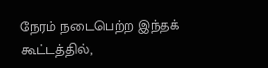நேரம் நடைபெற்ற இந்தக் கூட்டத்தில்,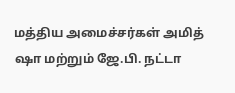மத்திய அமைச்சர்கள் அமித் ஷா மற்றும் ஜே.பி. நட்டா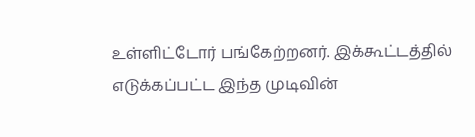உள்ளிட்டோர் பங்கேற்றனர். இக்கூட்டத்தில் எடுக்கப்பட்ட இந்த முடிவின்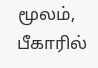மூலம், பீகாரில்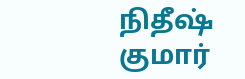நிதீஷ் குமார்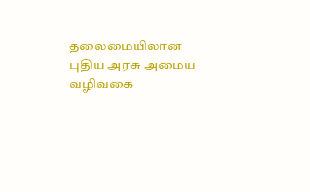தலைமையிலான புதிய அரசு அமைய வழிவகை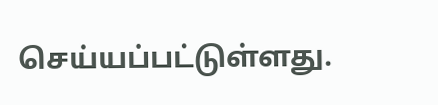செய்யப்பட்டுள்ளது.